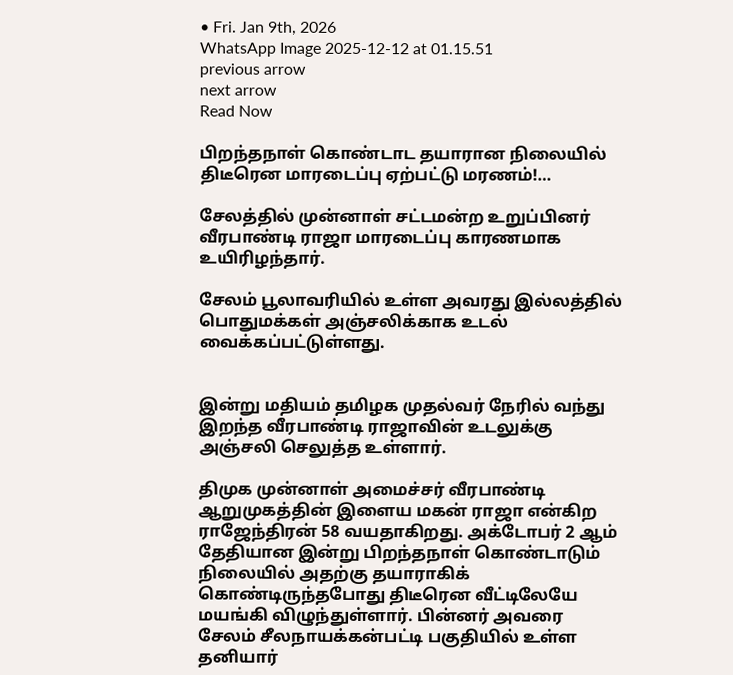• Fri. Jan 9th, 2026
WhatsApp Image 2025-12-12 at 01.15.51
previous arrow
next arrow
Read Now

பிறந்தநாள் கொண்டாட தயாரான நிலையில் திடீரென மாரடைப்பு ஏற்பட்டு மரணம்!…

சேலத்தில் முன்னாள் சட்டமன்ற உறுப்பினர் வீரபாண்டி ராஜா மாரடைப்பு காரணமாக உயிரிழந்தார்.

சேலம் பூலாவரியில் உள்ள அவரது இல்லத்தில் பொதுமக்கள் அஞ்சலிக்காக உடல் வைக்கப்பட்டுள்ளது.


இன்று மதியம் தமிழக முதல்வர் நேரில் வந்து இறந்த வீரபாண்டி ராஜாவின் உடலுக்கு அஞ்சலி செலுத்த உள்ளார்.

திமுக முன்னாள் அமைச்சர் வீரபாண்டி ஆறுமுகத்தின் இளைய மகன் ராஜா என்கிற ராஜேந்திரன் 58 வயதாகிறது. அக்டோபர் 2 ஆம் தேதியான இன்று பிறந்தநாள் கொண்டாடும் நிலையில் அதற்கு தயாராகிக் கொண்டிருந்தபோது திடீரென வீட்டிலேயே மயங்கி விழுந்துள்ளார். பின்னர் அவரை சேலம் சீலநாயக்கன்பட்டி பகுதியில் உள்ள தனியார்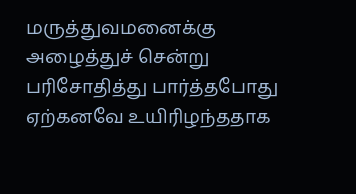மருத்துவமனைக்கு அழைத்துச் சென்று பரிசோதித்து பார்த்தபோது ஏற்கனவே உயிரிழந்ததாக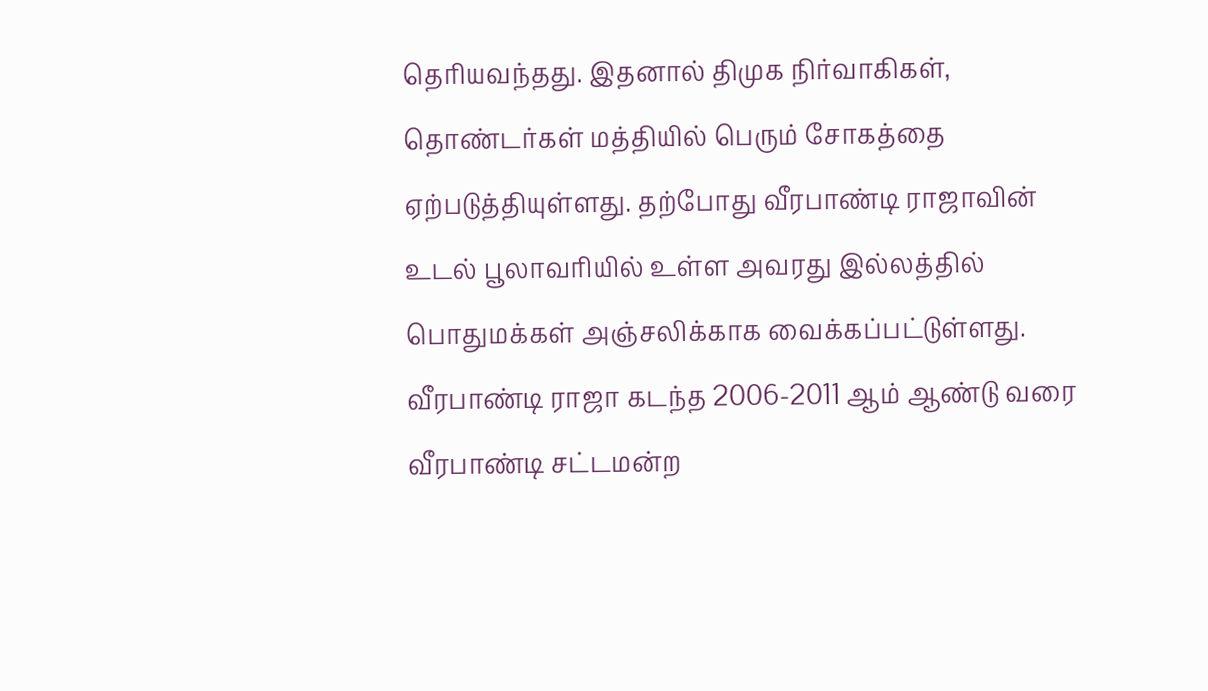தெரியவந்தது. இதனால் திமுக நிர்வாகிகள், தொண்டர்கள் மத்தியில் பெரும் சோகத்தை ஏற்படுத்தியுள்ளது. தற்போது வீரபாண்டி ராஜாவின் உடல் பூலாவரியில் உள்ள அவரது இல்லத்தில் பொதுமக்கள் அஞ்சலிக்காக வைக்கப்பட்டுள்ளது.
வீரபாண்டி ராஜா கடந்த 2006-2011 ஆம் ஆண்டு வரை வீரபாண்டி சட்டமன்ற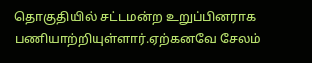தொகுதியில் சட்டமன்ற உறுப்பினராக பணியாற்றியுள்ளார்.ஏற்கனவே சேலம்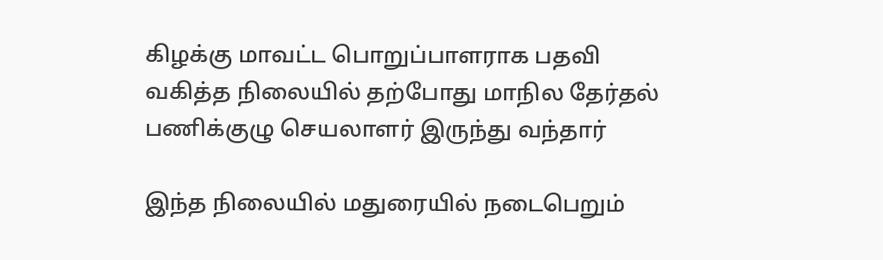கிழக்கு மாவட்ட பொறுப்பாளராக பதவி வகித்த நிலையில் தற்போது மாநில தேர்தல் பணிக்குழு செயலாளர் இருந்து வந்தார்

இந்த நிலையில் மதுரையில் நடைபெறும்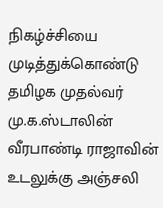நிகழ்ச்சியை முடித்துக்கொண்டு தமிழக முதல்வர் மு.க.ஸ்டாலின் வீரபாண்டி ராஜாவின் உடலுக்கு அஞ்சலி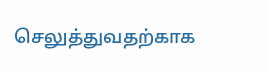செலுத்துவதற்காக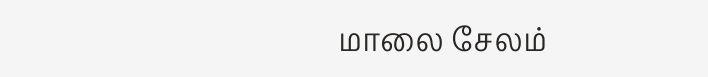மாலை சேலம்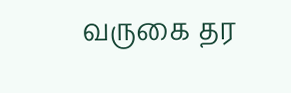வருகை தர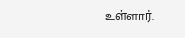உள்ளார்.